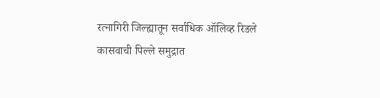रत्नागिरी जिल्ह्यातून सर्वाधिक ऑलिव्ह रिडले कासवाची पिल्ले समुद्रात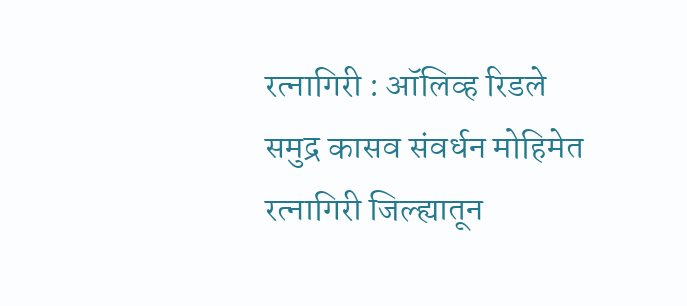रत्नागिरी : ऑलिव्ह रिडले समुद्र कासव संवर्धन मोहिमेत रत्नागिरी जिल्ह्यातून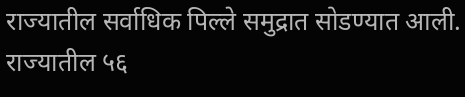राज्यातील सर्वाधिक पिल्ले समुद्रात सोडण्यात आली. राज्यातील ५६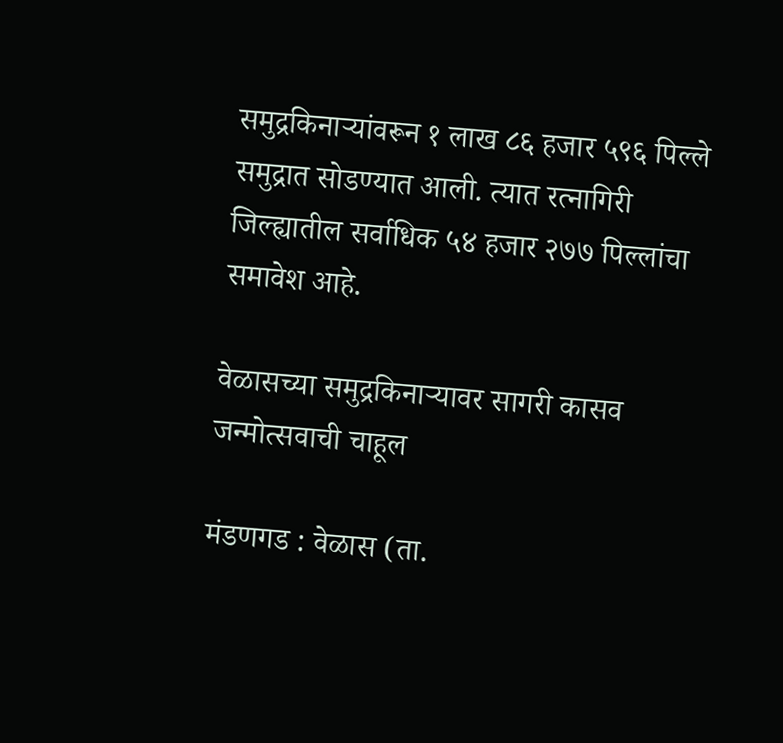समुद्रकिनाऱ्यांवरून १ लाख ८६ हजार ५९६ पिल्ले समुद्रात सोडण्यात आली. त्यात रत्नागिरी जिल्ह्यातील सर्वाधिक ५४ हजार २७७ पिल्लांचा समावेश आहे.

वेळासच्या समुद्रकिनाऱ्यावर सागरी कासव जन्मोत्सवाची चाहूल

मंडणगड : वेळास (ता.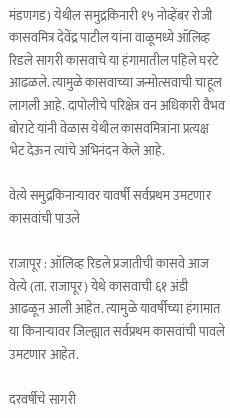मंडणगड) येथील समुद्रकिनारी १५ नोव्हेंबर रोजी कासवमित्र देवेंद्र पाटील यांना वाळूमध्ये ऑलिव्ह रिडले सागरी कासवाचे या हंगामातील पहिले घरटे आढळले. त्यामुळे कासवाच्या जन्मोत्सवाची चाहूल लागली आहे. दापोलीचे परिक्षेत्र वन अधिकारी वैभव बोराटे यांनी वेळास येथील कासवमित्रांना प्रत्यक्ष भेट देऊन त्यांचे अभिनंदन केले आहे.

वेत्ये समुद्रकिनाऱ्यावर यावर्षी सर्वप्रथम उमटणार कासवांची पाउले

राजापूर : ऑलिव्ह रिडले प्रजातीची कासवे आज वेत्ये (ता. राजापूर) येथे कासवाची ६१ अंडी आढळून आली आहेत. त्यामुळे यावर्षीच्या हंगामात या किनाऱ्यावर जिल्ह्यात सर्वप्रथम कासवांची पावले उमटणार आहेत.

दरवर्षीचे सागरी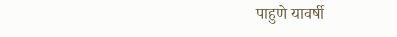पाहुणे यावर्षी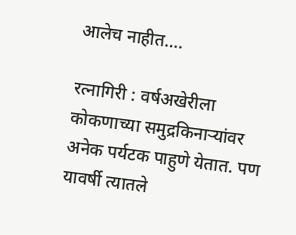आलेच नाहीत….

रत्नागिरी : वर्षअखेरीला कोकणाच्या समुद्रकिनाऱ्यांवर अनेक पर्यटक पाहुणे येतात. पण यावर्षी त्यातले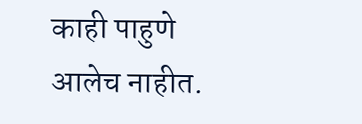काही पाहुणे आलेच नाहीत.